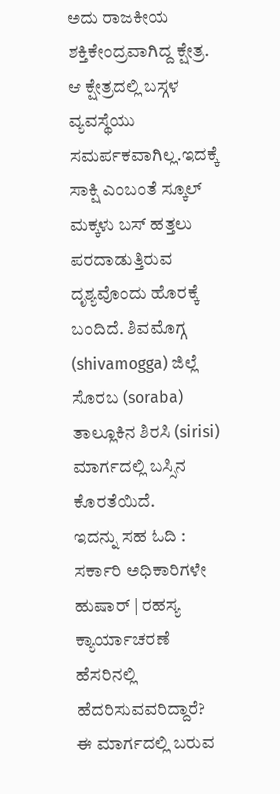ಅದು ರಾಜಕೀಯ ಶಕ್ತಿಕೇಂದ್ರವಾಗಿದ್ದ ಕ್ಷೇತ್ರ. ಆ ಕ್ಷೇತ್ರದಲ್ಲಿ ಬಸ್ಗಳ ವ್ಯವಸ್ಥೆಯು ಸಮರ್ಪಕವಾಗಿಲ್ಲ.ಇದಕ್ಕೆ ಸಾಕ್ಷಿ ಎಂಬಂತೆ ಸ್ಕೂಲ್ ಮಕ್ಕಳು ಬಸ್ ಹತ್ತಲು ಪರದಾಡುತ್ತಿರುವ ದೃಶ್ಯವೊಂದು ಹೊರಕ್ಕೆ ಬಂದಿದೆ. ಶಿವಮೊಗ್ಗ (shivamogga) ಜಿಲ್ಲೆ ಸೊರಬ (soraba) ತಾಲ್ಲೂಕಿನ ಶಿರಸಿ (sirisi) ಮಾರ್ಗದಲ್ಲಿ ಬಸ್ಸಿನ ಕೊರತೆಯಿದೆ.
ಇದನ್ನು ಸಹ ಓದಿ : ಸರ್ಕಾರಿ ಅಧಿಕಾರಿಗಳೇ ಹುಷಾರ್ | ರಹಸ್ಯ ಕ್ಯಾರ್ಯಾಚರಣೆ ಹೆಸರಿನಲ್ಲಿ ಹೆದರಿಸುವವರಿದ್ದಾರೆ?
ಈ ಮಾರ್ಗದಲ್ಲಿ ಬರುವ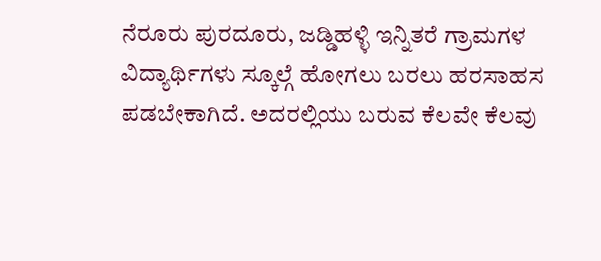ನೆರೂರು ಪುರದೂರು, ಜಡ್ಡಿಹಳ್ಳಿ ಇನ್ನಿತರೆ ಗ್ರಾಮಗಳ ವಿದ್ಯಾರ್ಥಿಗಳು ಸ್ಕೂಲ್ಗೆ ಹೋಗಲು ಬರಲು ಹರಸಾಹಸ ಪಡಬೇಕಾಗಿದೆ. ಅದರಲ್ಲಿಯು ಬರುವ ಕೆಲವೇ ಕೆಲವು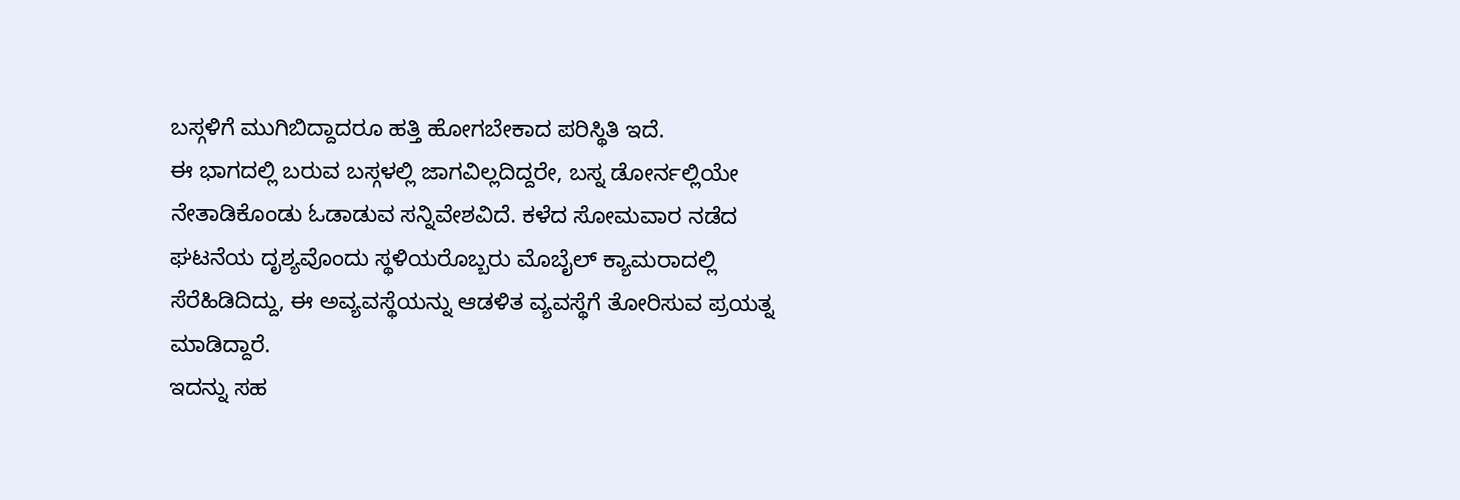ಬಸ್ಗಳಿಗೆ ಮುಗಿಬಿದ್ದಾದರೂ ಹತ್ತಿ ಹೋಗಬೇಕಾದ ಪರಿಸ್ಥಿತಿ ಇದೆ.
ಈ ಭಾಗದಲ್ಲಿ ಬರುವ ಬಸ್ಗಳಲ್ಲಿ ಜಾಗವಿಲ್ಲದಿದ್ದರೇ, ಬಸ್ನ ಡೋರ್ನಲ್ಲಿಯೇ ನೇತಾಡಿಕೊಂಡು ಓಡಾಡುವ ಸನ್ನಿವೇಶವಿದೆ. ಕಳೆದ ಸೋಮವಾರ ನಡೆದ ಘಟನೆಯ ದೃಶ್ಯವೊಂದು ಸ್ಥಳಿಯರೊಬ್ಬರು ಮೊಬೈಲ್ ಕ್ಯಾಮರಾದಲ್ಲಿ ಸೆರೆಹಿಡಿದಿದ್ದು, ಈ ಅವ್ಯವಸ್ಥೆಯನ್ನು ಆಡಳಿತ ವ್ಯವಸ್ಥೆಗೆ ತೋರಿಸುವ ಪ್ರಯತ್ನ ಮಾಡಿದ್ದಾರೆ.
ಇದನ್ನು ಸಹ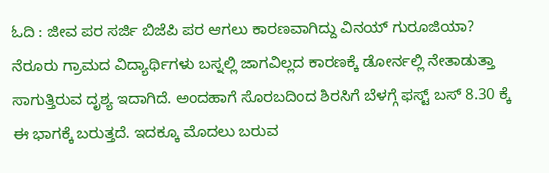ಓದಿ : ಜೀವ ಪರ ಸರ್ಜಿ ಬಿಜೆಪಿ ಪರ ಆಗಲು ಕಾರಣವಾಗಿದ್ದು ವಿನಯ್ ಗುರೂಜಿಯಾ?
ನೆರೂರು ಗ್ರಾಮದ ವಿದ್ಯಾರ್ಥಿಗಳು ಬಸ್ನಲ್ಲಿ ಜಾಗವಿಲ್ಲದ ಕಾರಣಕ್ಕೆ ಡೋರ್ನಲ್ಲಿ ನೇತಾಡುತ್ತಾ ಸಾಗುತ್ತಿರುವ ದೃಶ್ಯ ಇದಾಗಿದೆ. ಅಂದಹಾಗೆ ಸೊರಬದಿಂದ ಶಿರಸಿಗೆ ಬೆಳಗ್ಗೆ ಫಸ್ಟ್ ಬಸ್ 8.30 ಕ್ಕೆ ಈ ಭಾಗಕ್ಕೆ ಬರುತ್ತದೆ. ಇದಕ್ಕೂ ಮೊದಲು ಬರುವ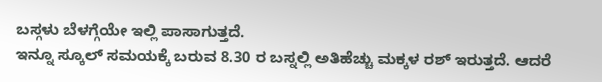ಬಸ್ಗಳು ಬೆಳಗ್ಗೆಯೇ ಇಲ್ಲಿ ಪಾಸಾಗುತ್ತದೆ.
ಇನ್ನೂ ಸ್ಕೂಲ್ ಸಮಯಕ್ಕೆ ಬರುವ 8.30 ರ ಬಸ್ನಲ್ಲಿ ಅತಿಹೆಚ್ಚು ಮಕ್ಕಳ ರಶ್ ಇರುತ್ತದೆ. ಆದರೆ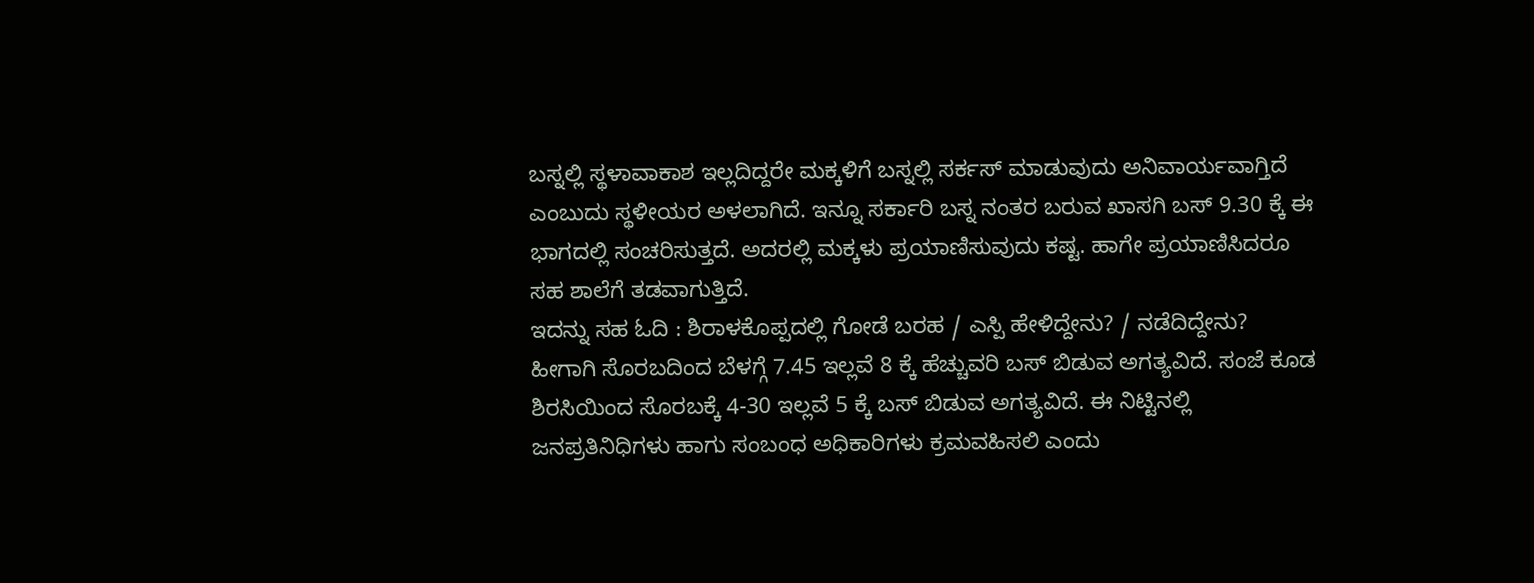ಬಸ್ನಲ್ಲಿ ಸ್ಥಳಾವಾಕಾಶ ಇಲ್ಲದಿದ್ದರೇ ಮಕ್ಕಳಿಗೆ ಬಸ್ನಲ್ಲಿ ಸರ್ಕಸ್ ಮಾಡುವುದು ಅನಿವಾರ್ಯವಾಗ್ತಿದೆ ಎಂಬುದು ಸ್ಥಳೀಯರ ಅಳಲಾಗಿದೆ. ಇನ್ನೂ ಸರ್ಕಾರಿ ಬಸ್ನ ನಂತರ ಬರುವ ಖಾಸಗಿ ಬಸ್ 9.30 ಕ್ಕೆ ಈ ಭಾಗದಲ್ಲಿ ಸಂಚರಿಸುತ್ತದೆ. ಅದರಲ್ಲಿ ಮಕ್ಕಳು ಪ್ರಯಾಣಿಸುವುದು ಕಷ್ಟ. ಹಾಗೇ ಪ್ರಯಾಣಿಸಿದರೂ ಸಹ ಶಾಲೆಗೆ ತಡವಾಗುತ್ತಿದೆ.
ಇದನ್ನು ಸಹ ಓದಿ : ಶಿರಾಳಕೊಪ್ಪದಲ್ಲಿ ಗೋಡೆ ಬರಹ / ಎಸ್ಪಿ ಹೇಳಿದ್ದೇನು? / ನಡೆದಿದ್ದೇನು?
ಹೀಗಾಗಿ ಸೊರಬದಿಂದ ಬೆಳಗ್ಗೆ 7.45 ಇಲ್ಲವೆ 8 ಕ್ಕೆ ಹೆಚ್ಚುವರಿ ಬಸ್ ಬಿಡುವ ಅಗತ್ಯವಿದೆ. ಸಂಜೆ ಕೂಡ ಶಿರಸಿಯಿಂದ ಸೊರಬಕ್ಕೆ 4-30 ಇಲ್ಲವೆ 5 ಕ್ಕೆ ಬಸ್ ಬಿಡುವ ಅಗತ್ಯವಿದೆ. ಈ ನಿಟ್ಟಿನಲ್ಲಿ ಜನಪ್ರತಿನಿಧಿಗಳು ಹಾಗು ಸಂಬಂಧ ಅಧಿಕಾರಿಗಳು ಕ್ರಮವಹಿಸಲಿ ಎಂದು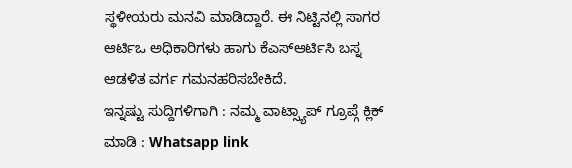ಸ್ಥಳೀಯರು ಮನವಿ ಮಾಡಿದ್ದಾರೆ. ಈ ನಿಟ್ಟಿನಲ್ಲಿ ಸಾಗರ ಆರ್ಟಿಒ ಅಧಿಕಾರಿಗಳು ಹಾಗು ಕೆಎಸ್ಆರ್ಟಿಸಿ ಬಸ್ನ ಆಡಳಿತ ವರ್ಗ ಗಮನಹರಿಸಬೇಕಿದೆ.
ಇನ್ನಷ್ಟು ಸುದ್ದಿಗಳಿಗಾಗಿ : ನಮ್ಮ ವಾಟ್ಸ್ಯಾಪ್ ಗ್ರೂಪ್ಗೆ ಕ್ಲಿಕ್ ಮಾಡಿ : Whatsapp link